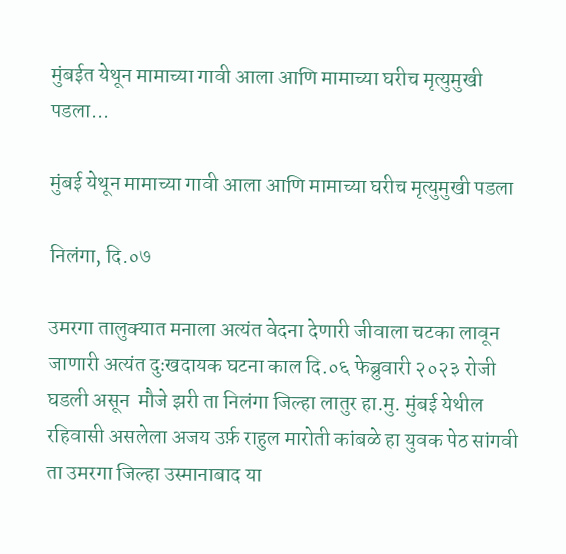मुंबईत येथून मामाच्या गावी आला आणि मामाच्या घरीच मृत्युमुखी पडला...

मुंबई येथून मामाच्या गावी आला आणि मामाच्या घरीच मृत्युमुखी पडला

निलंगा, दि.०७

उमरगा तालुक्यात मनाला अत्यंत वेदना देणारी जीवाला चटका लावून जाणारी अत्यंत दुःखदायक घटना काल दि.०६ फेब्रुवारी २०२३ रोजी घडली असून  मौजे झरी ता निलंगा जिल्हा लातुर हा.मु. मुंबई येथील रहिवासी असलेला अजय उर्फ़ राहुल मारोती कांबळे हा युवक पेठ सांगवी ता उमरगा जिल्हा उस्मानाबाद या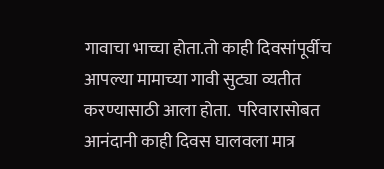गावाचा भाच्चा होता.तो काही दिवसांपूर्वीच  आपल्या मामाच्या गावी सुट्या व्यतीत करण्यासाठी आला होता.  परिवारासोबत  आनंदानी काही दिवस घालवला मात्र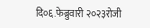दि०६.फेब्रुवारी २०२३रोजी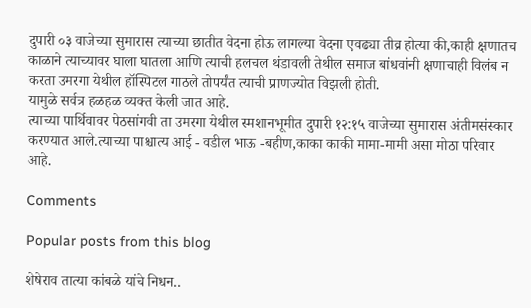दुपारी ०३ वाजेच्या सुमारास त्याच्या छातीत वेदना होऊ लागल्या वेदना एवढ्या तीव्र होत्या की,काही क्षणातच काळाने त्याच्यावर घाला घातला आणि त्याची हलचल थंडावली तेथील समाज बांधवांनी क्षणाचाही विलंब न करता उमरगा येथील हॉस्पिटल गाठले तोपर्यंत त्याची प्राणज्योत विझली होती.
यामुळे सर्वत्र हळहळ व्यक्त केली जात आहे.
त्याच्या पार्थिवावर पेठसांगवी ता उमरगा येथील स्मशानभूमीत दुपारी १२:१५ वाजेच्या सुमारास अंतीमसंस्कार करण्यात आले.त्याच्या पाश्चात्य आई - वडील भाऊ -बहीण,काका काकी मामा-मामी असा मोठा परिवार आहे.

Comments

Popular posts from this blog

शेषेराव तात्या कांबळे यांचे निधन..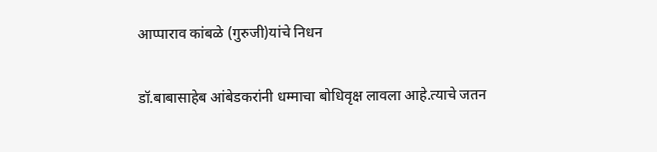आप्पाराव कांबळे (गुरुजी)यांचे निधन

डॉ.बाबासाहेब आंबेडकरांनी धम्माचा बोधिवृक्ष लावला आहे.त्याचे जतन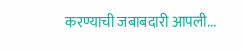करण्याची जबाबदारी आपली...